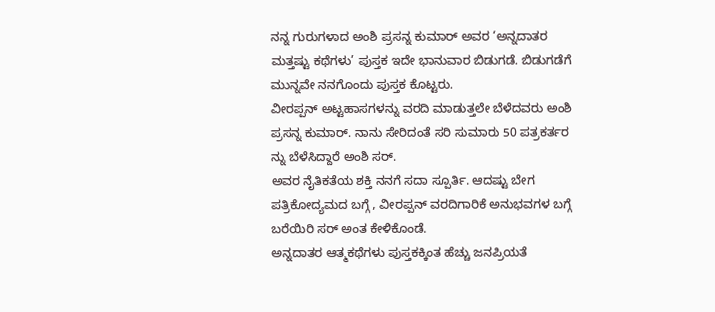ನನ್ನ ಗುರುಗಳಾದ ಅಂಶಿ ಪ್ರಸನ್ನ ಕುಮಾರ್ ಅವರ ‘ಅನ್ನದಾತರ ಮತ್ತಷ್ಟು ಕಥೆಗಳು’ ಪುಸ್ತಕ ಇದೇ ಭಾನುವಾರ ಬಿಡುಗಡೆ. ಬಿಡುಗಡೆಗೆ ಮುನ್ನವೇ ನನಗೊಂದು ಪುಸ್ತಕ ಕೊಟ್ಟರು.
ವೀರಪ್ಪನ್ ಅಟ್ಟಹಾಸಗಳನ್ನು ವರದಿ ಮಾಡುತ್ತಲೇ ಬೆಳೆದವರು ಅಂಶಿ ಪ್ರಸನ್ನ ಕುಮಾರ್. ನಾನು ಸೇರಿದಂತೆ ಸರಿ ಸುಮಾರು 50 ಪತ್ರಕರ್ತರ ನ್ನು ಬೆಳೆಸಿದ್ದಾರೆ ಅಂಶಿ ಸರ್.
ಅವರ ನೈತಿಕತೆಯ ಶಕ್ತಿ ನನಗೆ ಸದಾ ಸ್ಪೂರ್ತಿ. ಆದಷ್ಟು ಬೇಗ ಪತ್ರಿಕೋದ್ಯಮದ ಬಗ್ಗೆ , ವೀರಪ್ಪನ್ ವರದಿಗಾರಿಕೆ ಅನುಭವಗಳ ಬಗ್ಗೆ ಬರೆಯಿರಿ ಸರ್ ಅಂತ ಕೇಳಿಕೊಂಡೆ.
ಅನ್ನದಾತರ ಆತ್ಮಕಥೆಗಳು ಪುಸ್ತಕಕ್ಕಿಂತ ಹೆಚ್ಚು ಜನಪ್ರಿಯತೆ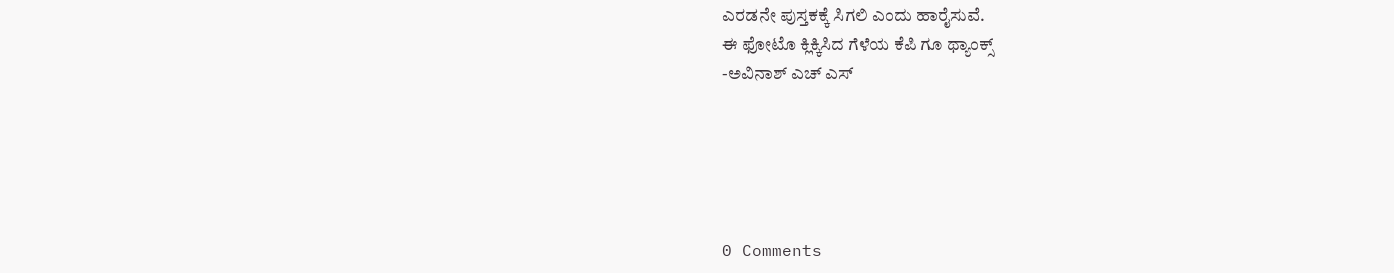ಎರಡನೇ ಪುಸ್ತಕಕ್ಕೆ ಸಿಗಲಿ ಎಂದು ಹಾರೈಸುವೆ.
ಈ ಫೋಟೊ ಕ್ಲಿಕ್ಕಿಸಿದ ಗೆಳೆಯ ಕೆಪಿ ಗೂ ಥ್ಯಾಂಕ್ಸ್
-ಅವಿನಾಶ್ ಎಚ್ ಎಸ್





0 Comments